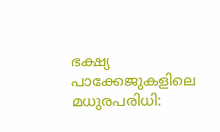ഭക്ഷ്യ പാക്കേജുകളിലെ മധുരപരിധി: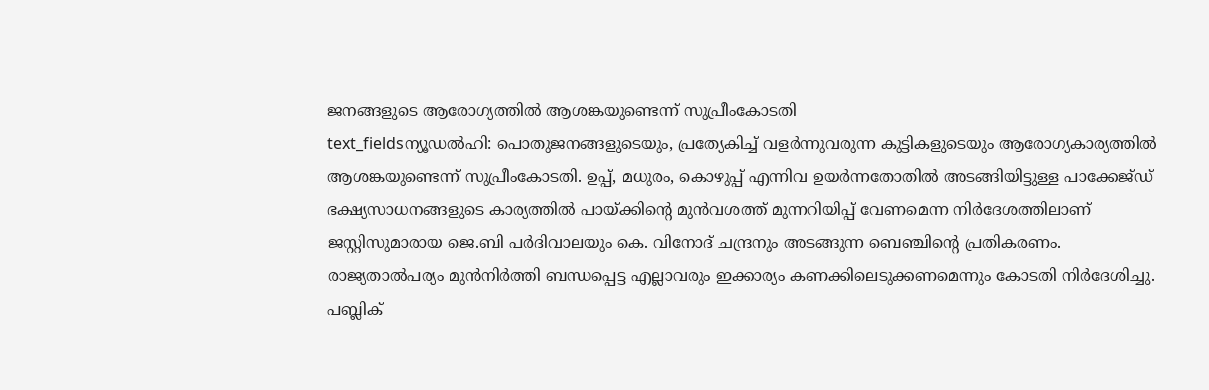ജനങ്ങളുടെ ആരോഗ്യത്തിൽ ആശങ്കയുണ്ടെന്ന് സുപ്രീംകോടതി
text_fieldsന്യൂഡൽഹി: പൊതുജനങ്ങളുടെയും, പ്രത്യേകിച്ച് വളർന്നുവരുന്ന കുട്ടികളുടെയും ആരോഗ്യകാര്യത്തിൽ ആശങ്കയുണ്ടെന്ന് സുപ്രീംകോടതി. ഉപ്പ്, മധുരം, കൊഴുപ്പ് എന്നിവ ഉയർന്നതോതിൽ അടങ്ങിയിട്ടുള്ള പാക്കേജ്ഡ് ഭക്ഷ്യസാധനങ്ങളുടെ കാര്യത്തിൽ പായ്ക്കിന്റെ മുൻവശത്ത് മുന്നറിയിപ്പ് വേണമെന്ന നിർദേശത്തിലാണ് ജസ്റ്റിസുമാരായ ജെ.ബി പർദിവാലയും കെ. വിനോദ് ചന്ദ്രനും അടങ്ങുന്ന ബെഞ്ചിന്റെ പ്രതികരണം. രാജ്യതാൽപര്യം മുൻനിർത്തി ബന്ധപ്പെട്ട എല്ലാവരും ഇക്കാര്യം കണക്കിലെടുക്കണമെന്നും കോടതി നിർദേശിച്ചു. പബ്ലിക്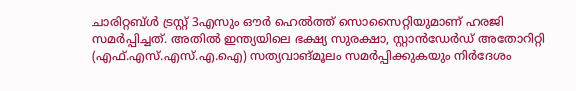ചാരിറ്റബ്ൾ ട്രസ്റ്റ് 3എസും ഔർ ഹെൽത്ത് സൊസൈറ്റിയുമാണ് ഹരജി സമർപ്പിച്ചത്. അതിൽ ഇന്ത്യയിലെ ഭക്ഷ്യ സുരക്ഷാ, സ്റ്റാൻഡേർഡ് അതോറിറ്റി (എഫ്.എസ്.എസ്.എ.ഐ) സത്യവാങ്മൂലം സമർപ്പിക്കുകയും നിർദേശം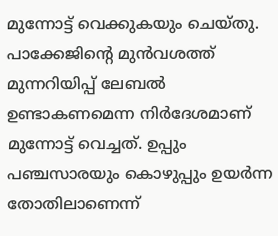മുന്നോട്ട് വെക്കുകയും ചെയ്തു. പാക്കേജിന്റെ മുൻവശത്ത് മുന്നറിയിപ്പ് ലേബൽ ഉണ്ടാകണമെന്ന നിർദേശമാണ് മുന്നോട്ട് വെച്ചത്. ഉപ്പും പഞ്ചസാരയും കൊഴുപ്പും ഉയർന്ന തോതിലാണെന്ന്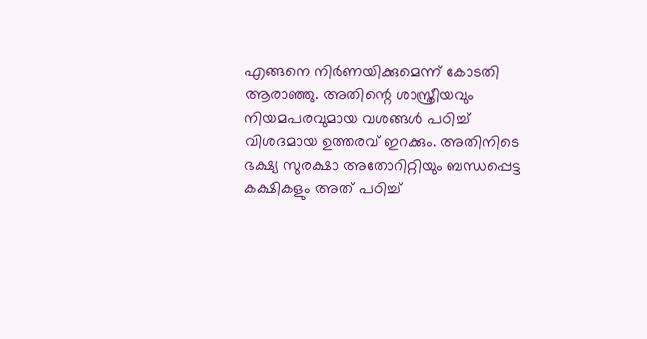എങ്ങനെ നിർണയിക്കുമെന്ന് കോടതി ആരാഞ്ഞു. അതിന്റെ ശാസ്ത്രീയവും നിയമപരവുമായ വശങ്ങൾ പഠിച്ച് വിശദമായ ഉത്തരവ് ഇറക്കും. അതിനിടെ ഭക്ഷ്യ സുരക്ഷാ അതോറിറ്റിയും ബന്ധപ്പെട്ട കക്ഷികളും അത് പഠിച്ച്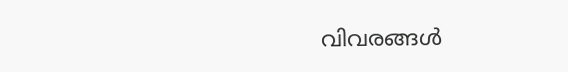വിവരങ്ങൾ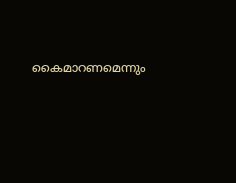കൈമാറണമെന്നും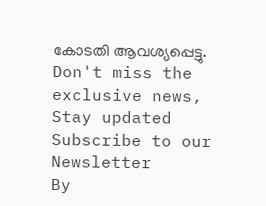കോടതി ആവശ്യപ്പെട്ടു.
Don't miss the exclusive news, Stay updated
Subscribe to our Newsletter
By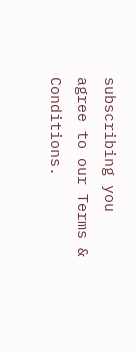subscribing you agree to our Terms & Conditions.